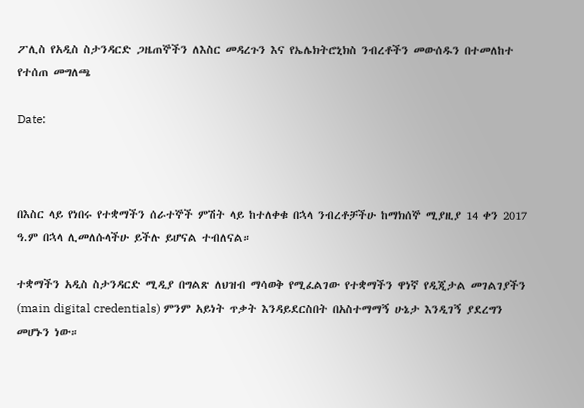ፖሊስ የአዲስ ስታንዳርድ ጋዜጠኞችን ለእስር መዳረጉን እና የኤሌክትሮኒክስ ንብረቶችን መውሰዱን በተመለከተ የተሰጠ መግለጫ

Date:



በእስር ላይ የነበሩ የተቋማችን ሰራተኞች ምሽት ላይ ከተለቀቁ በኋላ ንብረቶቻችሁ ከማክሰኞ ሚያዚያ 14 ቀን 2017 ዓ.ም በኋላ ሊመለሱላችሁ ይችሉ ይሆናል ተብለናል።

ተቋማችን አዲስ ስታንዳርድ ሚዲያ በግልጽ ለህዝብ ማሳወቅ የሚፈልገው የተቋማችን ዋነኛ የዲጂታል መገልገያችን (main digital credentials) ምንም አይነት ጥቃት እንዳይደርስበት በአስተማማኝ ሁኔታ እንዲገኝ ያደረግን መሆኑን ነው።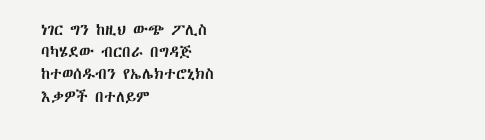ነገር ግን ከዚህ ውጭ ፖሊስ ባካሄደው ብርበራ በግዳጅ ከተወሰዱብን የኤሌክተሮኒክስ እቃዎች በተለይም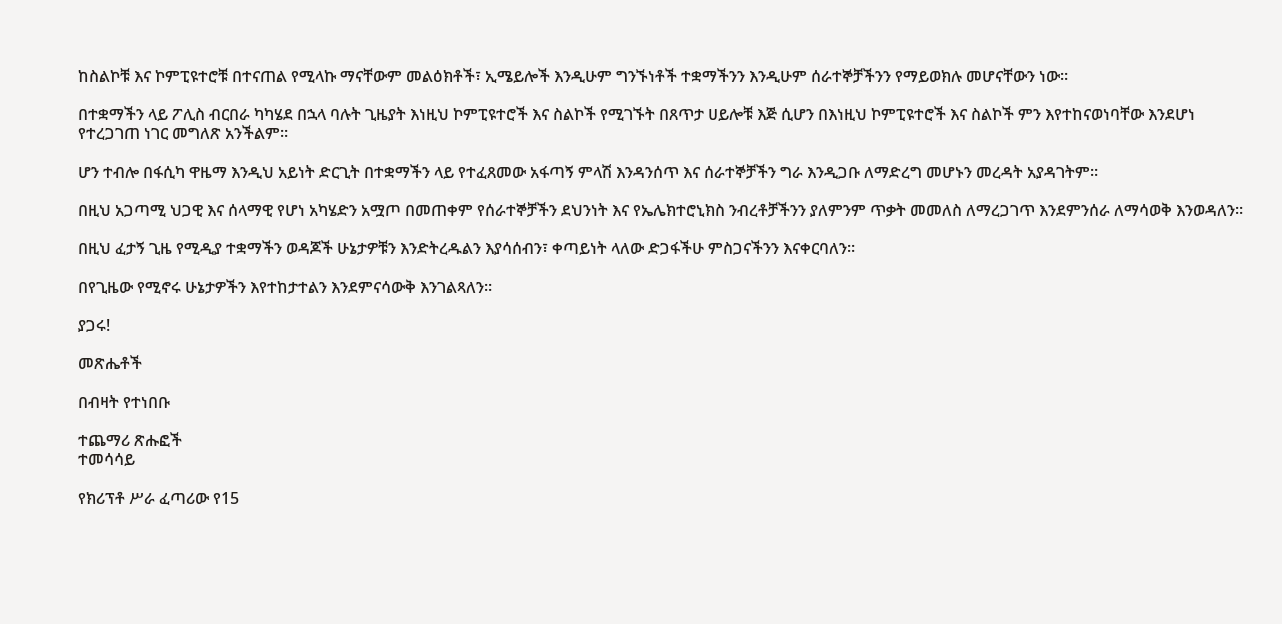ከስልኮቹ እና ኮምፒዩተሮቹ በተናጠል የሚላኩ ማናቸውም መልዕክቶች፣ ኢሜይሎች እንዲሁም ግንኙነቶች ተቋማችንን እንዲሁም ሰራተኞቻችንን የማይወክሉ መሆናቸውን ነው።

በተቋማችን ላይ ፖሊስ ብርበራ ካካሄደ በኋላ ባሉት ጊዜያት እነዚህ ኮምፒዩተሮች እና ስልኮች የሚገኙት በጸጥታ ሀይሎቹ እጅ ሲሆን በእነዚህ ኮምፒዩተሮች እና ስልኮች ምን እየተከናወነባቸው እንደሆነ የተረጋገጠ ነገር መግለጽ አንችልም።

ሆን ተብሎ በፋሲካ ዋዜማ እንዲህ አይነት ድርጊት በተቋማችን ላይ የተፈጸመው አፋጣኝ ምላሽ እንዳንሰጥ እና ሰራተኞቻችን ግራ እንዲጋቡ ለማድረግ መሆኑን መረዳት አያዳገትም።

በዚህ አጋጣሚ ህጋዊ እና ሰላማዊ የሆነ አካሄድን አሟጦ በመጠቀም የሰራተኞቻችን ደህንነት እና የኤሌክተሮኒክስ ንብረቶቻችንን ያለምንም ጥቃት መመለስ ለማረጋገጥ እንደምንሰራ ለማሳወቅ እንወዳለን።

በዚህ ፈታኝ ጊዜ የሚዲያ ተቋማችን ወዳጆች ሁኔታዎቹን እንድትረዱልን እያሳሰብን፣ ቀጣይነት ላለው ድጋፋችሁ ምስጋናችንን እናቀርባለን።

በየጊዜው የሚኖሩ ሁኔታዎችን እየተከታተልን እንደምናሳውቅ እንገልጻለን።

ያጋሩ!

መጽሔቶች

በብዛት የተነበቡ

ተጨማሪ ጽሑፎች
ተመሳሳይ

የክሪፕቶ ሥራ ፈጣሪው የ15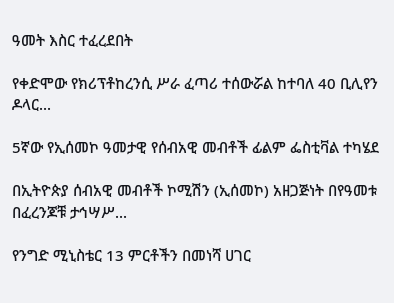ዓመት እስር ተፈረደበት

የቀድሞው የክሪፕቶከረንሲ ሥራ ፈጣሪ ተሰውሯል ከተባለ 40 ቢሊየን ዶላር...

5ኛው የኢሰመኮ ዓመታዊ የሰብአዊ መብቶች ፊልም ፌስቲቫል ተካሄደ

በኢትዮጵያ ሰብአዊ መብቶች ኮሚሽን (ኢሰመኮ) አዘጋጅነት በየዓመቱ በፈረንጆቹ ታኅሣሥ...

የንግድ ሚኒስቴር 13 ምርቶችን በመነሻ ሀገር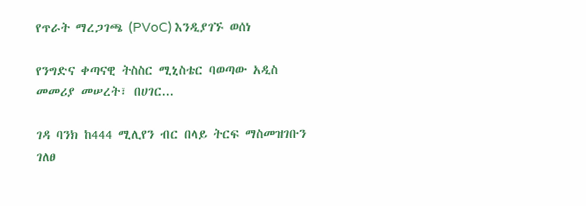የጥራት ማረጋገጫ (PVoC) እንዲያገኙ ወሰነ

የንግድና ቀጣናዊ ትስስር ሚኒስቴር ባወጣው አዲስ መመሪያ መሠረት፣ በሀገር...

ገዳ ባንክ ከ444 ሚሊየን ብር በላይ ትርፍ ማስመዝገቡን ገለፀ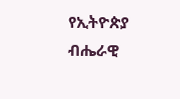የኢትዮጵያ ብሔራዊ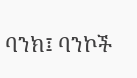ባንክ፤ ባንኮች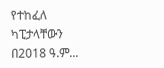የተከፈለ ካፒታላቸውን በ2018 ዓ.ም...